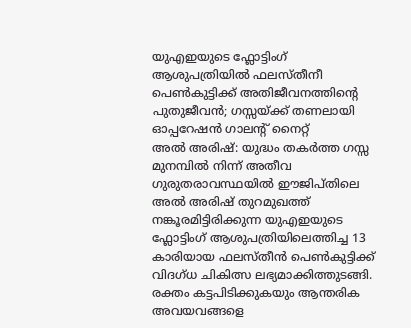യുഎഇയുടെ ഫ്ലോട്ടിംഗ് ആശുപത്രിയിൽ ഫലസ്തീനീ പെൺകുട്ടിക്ക് അതിജീവനത്തിന്റെ പുതുജീവൻ; ഗസ്സയ്ക്ക് തണലായി ഓപ്പറേഷൻ ഗാലന്റ് നൈറ്റ്
അൽ അരിഷ്: യുദ്ധം തകർത്ത ഗസ്സ മുനമ്പിൽ നിന്ന് അതീവ ഗുരുതരാവസ്ഥയിൽ ഈജിപ്തിലെ അൽ അരിഷ് തുറമുഖത്ത് നങ്കൂരമിട്ടിരിക്കുന്ന യുഎഇയുടെ ഫ്ലോട്ടിംഗ് ആശുപത്രിയിലെത്തിച്ച 13 കാരിയായ ഫലസ്തീൻ പെൺകുട്ടിക്ക് വിദഗ്ധ ചികിത്സ ലഭ്യമാക്കിത്തുടങ്ങി. രക്തം കട്ടപിടിക്കുകയും ആന്തരിക അവയവങ്ങളെ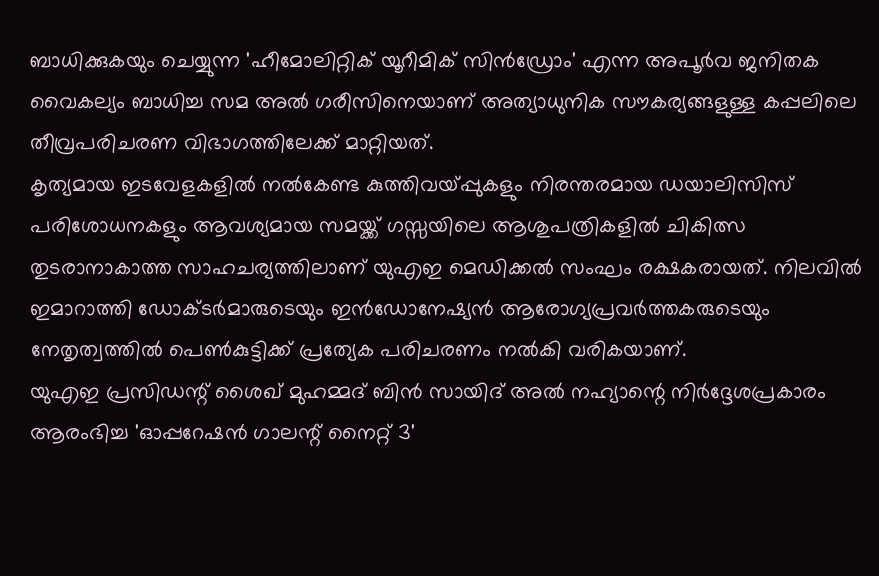ബാധിക്കുകയും ചെയ്യുന്ന 'ഹീമോലിറ്റിക് യൂറീമിക് സിൻഡ്രോം' എന്ന അപൂർവ ജനിതക വൈകല്യം ബാധിച്ച സമ അൽ ഗരീസിനെയാണ് അത്യാധുനിക സൗകര്യങ്ങളുള്ള കപ്പലിലെ തീവ്രപരിചരണ വിഭാഗത്തിലേക്ക് മാറ്റിയത്.
കൃത്യമായ ഇടവേളകളിൽ നൽകേണ്ട കുത്തിവയ്പ്പുകളും നിരന്തരമായ ഡയാലിസിസ് പരിശോധനകളും ആവശ്യമായ സമയ്ക്ക് ഗസ്സയിലെ ആശുപത്രികളിൽ ചികിത്സ തുടരാനാകാത്ത സാഹചര്യത്തിലാണ് യുഎഇ മെഡിക്കൽ സംഘം രക്ഷകരായത്. നിലവിൽ ഇമാറാത്തി ഡോക്ടർമാരുടെയും ഇൻഡോനേഷ്യൻ ആരോഗ്യപ്രവർത്തകരുടെയും നേതൃത്വത്തിൽ പെൺകുട്ടിക്ക് പ്രത്യേക പരിചരണം നൽകി വരികയാണ്.
യുഎഇ പ്രസിഡന്റ് ശൈഖ് മുഹമ്മദ് ബിൻ സായിദ് അൽ നഹ്യാന്റെ നിർദ്ദേശപ്രകാരം ആരംഭിച്ച 'ഓപ്പറേഷൻ ഗാലന്റ് നൈറ്റ് 3'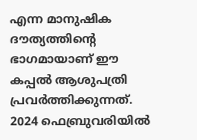എന്ന മാനുഷിക ദൗത്യത്തിന്റെ ഭാഗമായാണ് ഈ കപ്പൽ ആശുപത്രി പ്രവർത്തിക്കുന്നത്. 2024 ഫെബ്രുവരിയിൽ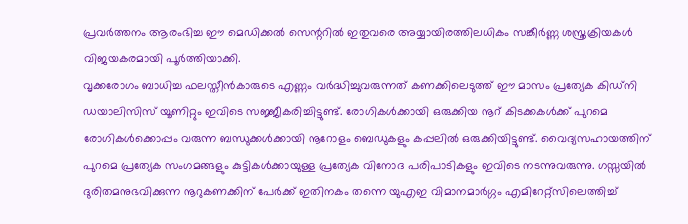പ്രവർത്തനം ആരംഭിച്ച ഈ മെഡിക്കൽ സെന്ററിൽ ഇതുവരെ അയ്യായിരത്തിലധികം സങ്കീർണ്ണ ശസ്ത്രക്രിയകൾ വിജയകരമായി പൂർത്തിയാക്കി.
വൃക്കരോഗം ബാധിച്ച ഫലസ്തീൻകാരുടെ എണ്ണം വർദ്ധിച്ചുവരുന്നത് കണക്കിലെടുത്ത് ഈ മാസം പ്രത്യേക കിഡ്നി ഡയാലിസിസ് യൂണിറ്റും ഇവിടെ സജ്ജീകരിച്ചിട്ടുണ്ട്. രോഗികൾക്കായി ഒരുക്കിയ നൂറ് കിടക്കകൾക്ക് പുറമെ രോഗികൾക്കൊപ്പം വരുന്ന ബന്ധുക്കൾക്കായി നൂറോളം ബെഡുകളും കപ്പലിൽ ഒരുക്കിയിട്ടുണ്ട്. വൈദ്യസഹായത്തിന് പുറമെ പ്രത്യേക സംഗമങ്ങളും കുട്ടികൾക്കായുള്ള പ്രത്യേക വിനോദ പരിപാടികളും ഇവിടെ നടന്നുവരുന്നു. ഗസ്സയിൽ ദുരിതമനുഭവിക്കുന്ന നൂറുകണക്കിന് പേർക്ക് ഇതിനകം തന്നെ യുഎഇ വിമാനമാർഗ്ഗം എമിറേറ്റ്സിലെത്തിച്ച്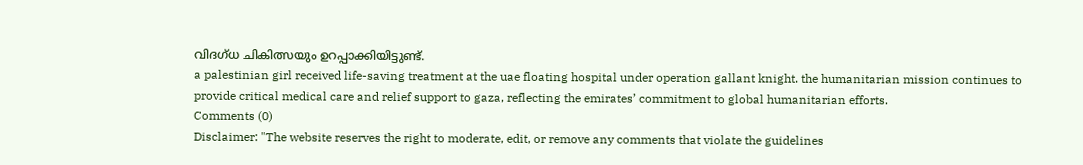വിദഗ്ധ ചികിത്സയും ഉറപ്പാക്കിയിട്ടുണ്ട്.
a palestinian girl received life-saving treatment at the uae floating hospital under operation gallant knight. the humanitarian mission continues to provide critical medical care and relief support to gaza, reflecting the emirates’ commitment to global humanitarian efforts.
Comments (0)
Disclaimer: "The website reserves the right to moderate, edit, or remove any comments that violate the guidelines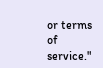or terms of service."